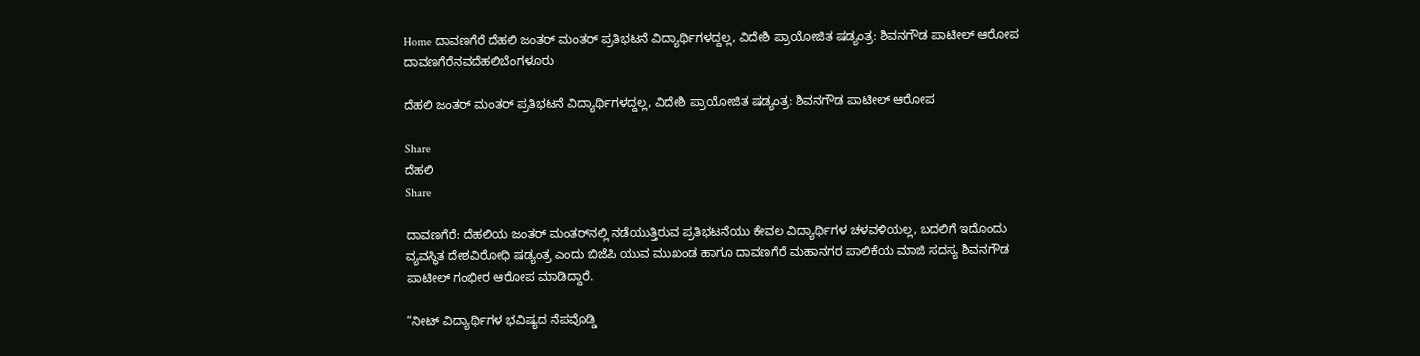Home ದಾವಣಗೆರೆ ದೆಹಲಿ ಜಂತರ್ ಮಂತರ್ ಪ್ರತಿಭಟನೆ ವಿದ್ಯಾರ್ಥಿಗಳದ್ದಲ್ಲ, ವಿದೇಶಿ ಪ್ರಾಯೋಜಿತ ಷಡ್ಯಂತ್ರ: ಶಿವನಗೌಡ ಪಾಟೀಲ್ ಆರೋಪ
ದಾವಣಗೆರೆನವದೆಹಲಿಬೆಂಗಳೂರು

ದೆಹಲಿ ಜಂತರ್ ಮಂತರ್ ಪ್ರತಿಭಟನೆ ವಿದ್ಯಾರ್ಥಿಗಳದ್ದಲ್ಲ, ವಿದೇಶಿ ಪ್ರಾಯೋಜಿತ ಷಡ್ಯಂತ್ರ: ಶಿವನಗೌಡ ಪಾಟೀಲ್ ಆರೋಪ

Share
ದೆಹಲಿ
Share

ದಾವಣಗೆರೆ: ದೆಹಲಿಯ ಜಂತರ್ ಮಂತರ್‌ನಲ್ಲಿ ನಡೆಯುತ್ತಿರುವ ಪ್ರತಿಭಟನೆಯು ಕೇವಲ ವಿದ್ಯಾರ್ಥಿಗಳ ಚಳವಳಿಯಲ್ಲ, ಬದಲಿಗೆ ಇದೊಂದು ವ್ಯವಸ್ಥಿತ ದೇಶವಿರೋಧಿ ಷಡ್ಯಂತ್ರ ಎಂದು ಬಿಜೆಪಿ ಯುವ ಮುಖಂಡ ಹಾಗೂ ದಾವಣಗೆರೆ ಮಹಾನಗರ ಪಾಲಿಕೆಯ ಮಾಜಿ ಸದಸ್ಯ ಶಿವನಗೌಡ ಪಾಟೀಲ್ ಗಂಭೀರ ಆರೋಪ ಮಾಡಿದ್ದಾರೆ.

“ನೀಟ್ ವಿದ್ಯಾರ್ಥಿಗಳ ಭವಿಷ್ಯದ ನೆಪವೊಡ್ಡಿ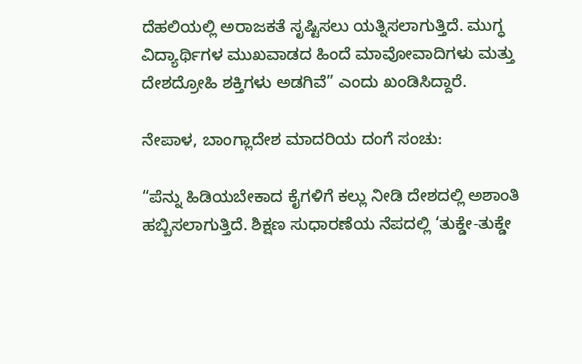ದೆಹಲಿಯಲ್ಲಿ ಅರಾಜಕತೆ ಸೃಷ್ಟಿಸಲು ಯತ್ನಿಸಲಾಗುತ್ತಿದೆ. ಮುಗ್ಧ ವಿದ್ಯಾರ್ಥಿಗಳ ಮುಖವಾಡದ ಹಿಂದೆ ಮಾವೋವಾದಿಗಳು ಮತ್ತು ದೇಶದ್ರೋಹಿ ಶಕ್ತಿಗಳು ಅಡಗಿವೆ” ಎಂದು ಖಂಡಿಸಿದ್ದಾರೆ.

ನೇಪಾಳ, ಬಾಂಗ್ಲಾದೇಶ ಮಾದರಿಯ ದಂಗೆ ಸಂಚು:

“ಪೆನ್ನು ಹಿಡಿಯಬೇಕಾದ ಕೈಗಳಿಗೆ ಕಲ್ಲು ನೀಡಿ ದೇಶದಲ್ಲಿ ಅಶಾಂತಿ ಹಬ್ಬಿಸಲಾಗುತ್ತಿದೆ. ಶಿಕ್ಷಣ ಸುಧಾರಣೆಯ ನೆಪದಲ್ಲಿ ‘ತುಕ್ಡೇ-ತುಕ್ಡೇ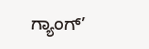ಗ್ಯಾಂಗ್’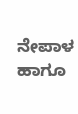ನೇಪಾಳ ಹಾಗೂ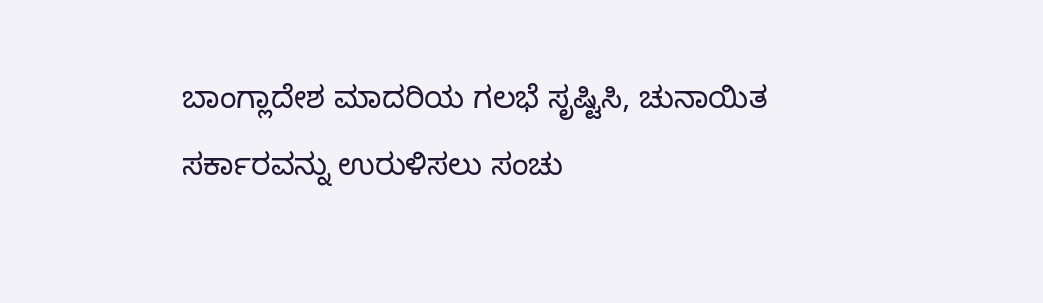ಬಾಂಗ್ಲಾದೇಶ ಮಾದರಿಯ ಗಲಭೆ ಸೃಷ್ಟಿಸಿ, ಚುನಾಯಿತ ಸರ್ಕಾರವನ್ನು ಉರುಳಿಸಲು ಸಂಚು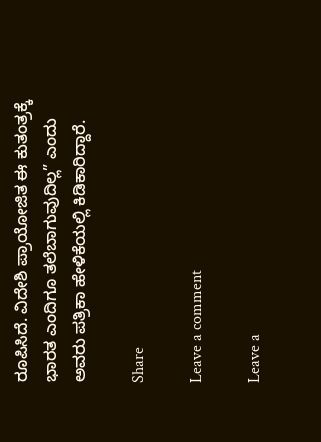ರೂಪಿಸಿದೆ. ವಿದೇಶಿ ಪ್ರಾಯೋಜಿತ ಈ ಕುತಂತ್ರಕ್ಕೆ ಭಾರತ ಎಂದಿಗೂ ತಲೆಬಾಗುವುದಿಲ್ಲ” ಎಂದು ಅವರು ಪತ್ರಿಕಾ ಹೇಳಿಕೆಯಲ್ಲಿ ಕಿಡಿಕಾರಿದ್ದಾರೆ.

Share

Leave a comment

Leave a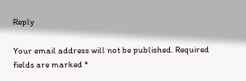Reply

Your email address will not be published. Required fields are marked *